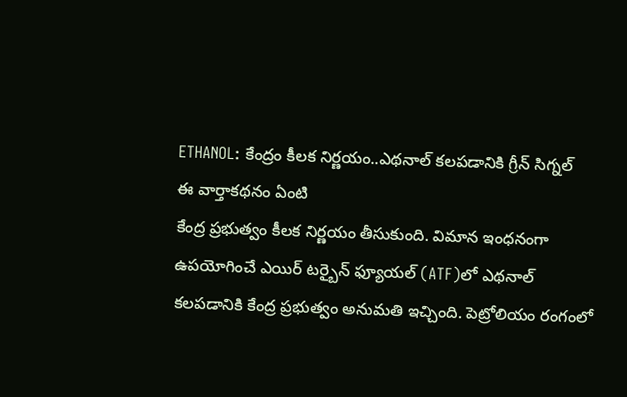ETHANOL: కేంద్రం కీలక నిర్ణయం..ఎథనాల్ కలపడానికి గ్రీన్ సిగ్నల్
ఈ వార్తాకథనం ఏంటి
కేంద్ర ప్రభుత్వం కీలక నిర్ణయం తీసుకుంది. విమాన ఇంధనంగా ఉపయోగించే ఎయిర్ టర్బైన్ ఫ్యూయల్ (ATF)లో ఎథనాల్ కలపడానికి కేంద్ర ప్రభుత్వం అనుమతి ఇచ్చింది. పెట్రోలియం రంగంలో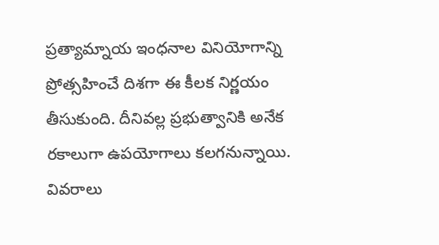ప్రత్యామ్నాయ ఇంధనాల వినియోగాన్ని ప్రోత్సహించే దిశగా ఈ కీలక నిర్ణయం తీసుకుంది. దీనివల్ల ప్రభుత్వానికి అనేక రకాలుగా ఉపయోగాలు కలగనున్నాయి.
వివరాలు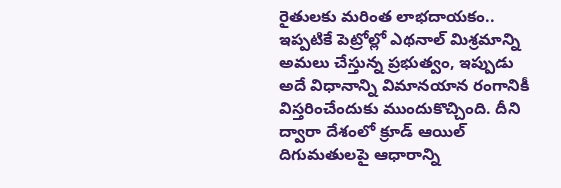రైతులకు మరింత లాభదాయకం..
ఇప్పటికే పెట్రోల్లో ఎథనాల్ మిశ్రమాన్ని అమలు చేస్తున్న ప్రభుత్వం, ఇప్పుడు అదే విధానాన్ని విమానయాన రంగానికీ విస్తరించేందుకు ముందుకొచ్చింది. దీని ద్వారా దేశంలో క్రూడ్ ఆయిల్ దిగుమతులపై ఆధారాన్ని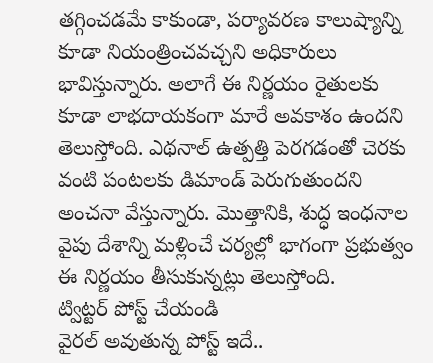తగ్గించడమే కాకుండా, పర్యావరణ కాలుష్యాన్ని కూడా నియంత్రించవచ్చని అధికారులు భావిస్తున్నారు. అలాగే ఈ నిర్ణయం రైతులకు కూడా లాభదాయకంగా మారే అవకాశం ఉందని తెలుస్తోంది. ఎథనాల్ ఉత్పత్తి పెరగడంతో చెరకు వంటి పంటలకు డిమాండ్ పెరుగుతుందని అంచనా వేస్తున్నారు. మొత్తానికి, శుద్ధ ఇంధనాల వైపు దేశాన్ని మళ్లించే చర్యల్లో భాగంగా ప్రభుత్వం ఈ నిర్ణయం తీసుకున్నట్లు తెలుస్తోంది.
ట్విట్టర్ పోస్ట్ చేయండి
వైరల్ అవుతున్న పోస్ట్ ఇదే..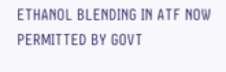ETHANOL BLENDING IN ATF NOW PERMITTED BY GOVT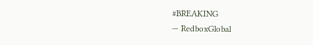#BREAKING
— RedboxGlobal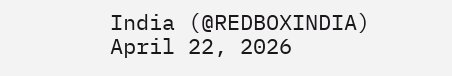India (@REDBOXINDIA) April 22, 2026